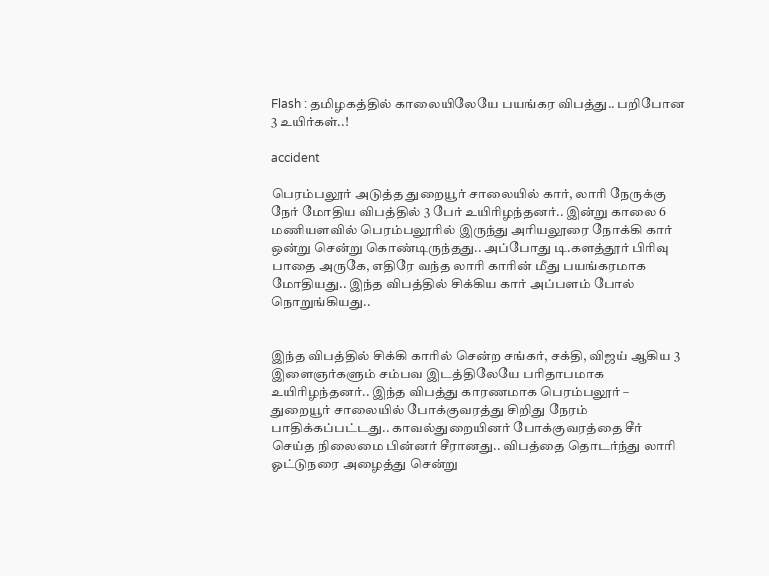Flash : தமிழகத்தில் காலையிலேயே பயங்கர விபத்து.. பறிபோன 3 உயிர்கள்..!

accident

பெரம்பலூர் அடுத்த துறையூர் சாலையில் கார், லாரி நேருக்கு நேர் மோதிய விபத்தில் 3 பேர் உயிரிழந்தனர்.. இன்று காலை 6 மணியளவில் பெரம்பலூரில் இருந்து அரியலூரை நோக்கி கார் ஒன்று சென்று கொண்டிருந்தது.. அப்போது டி.களத்தூர் பிரிவு பாதை அருகே, எதிரே வந்த லாரி காரின் மீது பயங்கரமாக மோதியது.. இந்த விபத்தில் சிக்கிய கார் அப்பளம் போல் நொறுங்கியது..


இந்த விபத்தில் சிக்கி காரில் சென்ற சங்கர், சக்தி, விஜய் ஆகிய 3 இளைஞர்களும் சம்பவ இடத்திலேயே பரிதாபமாக உயிரிழந்தனர்.. இந்த விபத்து காரணமாக பெரம்பலூர் – துறையூர் சாலையில் போக்குவரத்து சிறிது நேரம் பாதிக்கப்பட்டது.. காவல்துறையினர் போக்குவரத்தை சீர் செய்த நிலைமை பின்னர் சீரானது.. விபத்தை தொடர்ந்து லாரி ஓட்டுநரை அழைத்து சென்று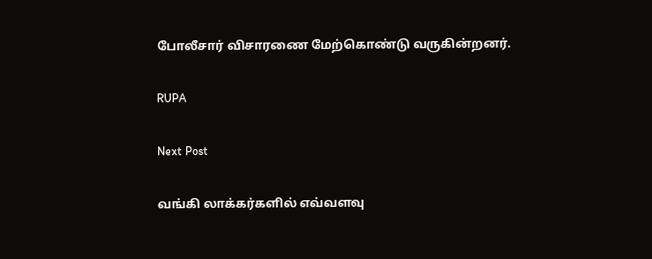போலீசார் விசாரணை மேற்கொண்டு வருகின்றனர்.

RUPA

Next Post

வங்கி லாக்கர்களில் எவ்வளவு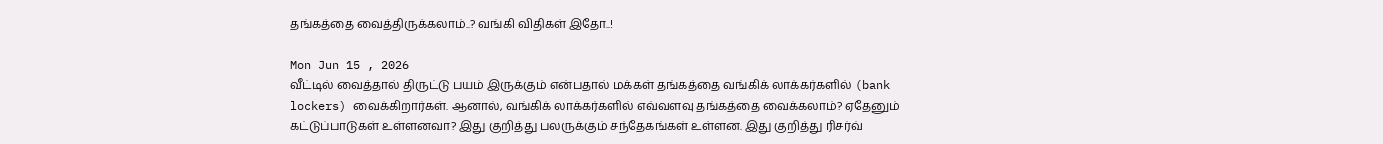தங்கத்தை வைத்திருக்கலாம்..? வங்கி விதிகள் இதோ..!

Mon Jun 15 , 2026
வீட்டில் வைத்தால் திருட்டு பயம் இருக்கும் என்பதால் மக்கள் தங்கத்தை வங்கிக் லாக்கர்களில் (bank lockers) வைக்கிறார்கள். ஆனால், வங்கிக் லாக்கர்களில் எவ்வளவு தங்கத்தை வைக்கலாம்? ஏதேனும் கட்டுப்பாடுகள் உள்ளனவா? இது குறித்து பலருக்கும் சந்தேகங்கள் உள்ளன. இது குறித்து ரிசர்வ்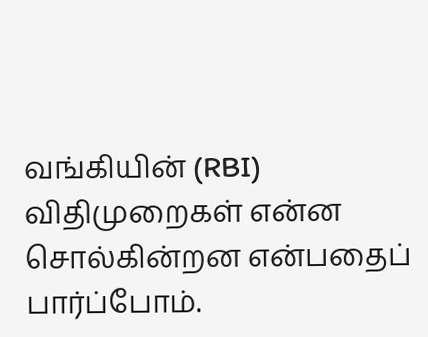வங்கியின் (RBI) விதிமுறைகள் என்ன சொல்கின்றன என்பதைப் பார்ப்போம்.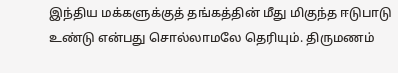இந்திய மக்களுக்குத் தங்கத்தின் மீது மிகுந்த ஈடுபாடு உண்டு என்பது சொல்லாமலே தெரியும். திருமணம்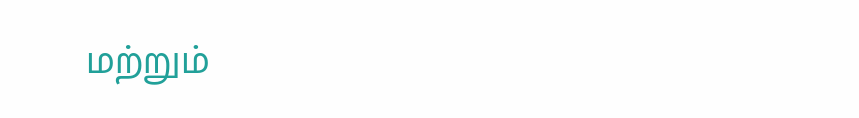மற்றும்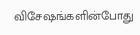விசேஷங்களின்போது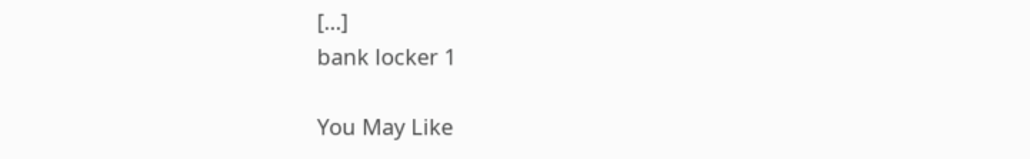[…]
bank locker 1

You May Like